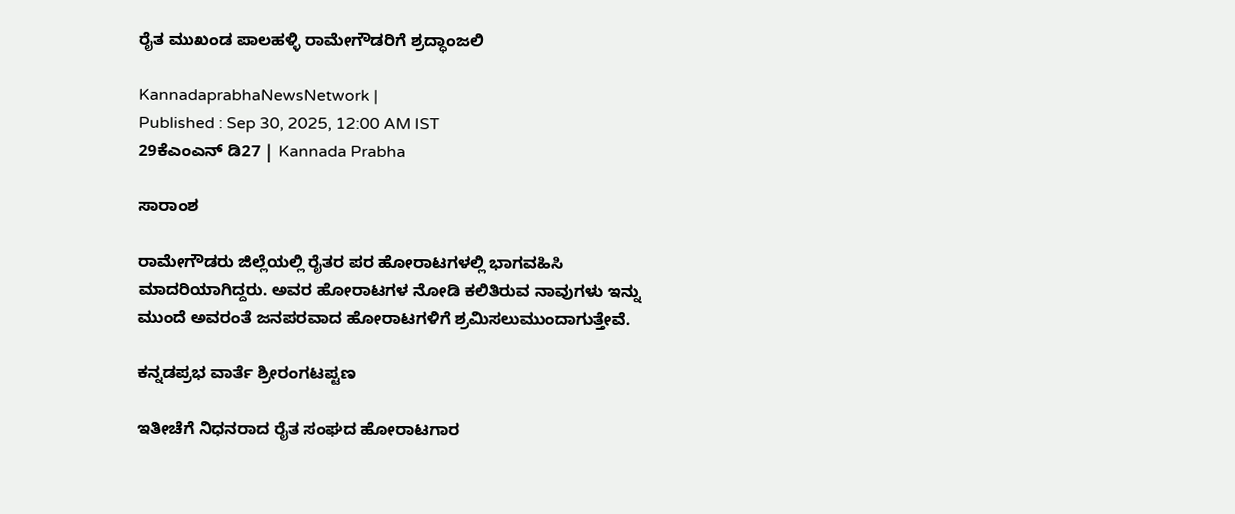ರೈತ ಮುಖಂಡ ಪಾಲಹಳ್ಳಿ ರಾಮೇಗೌಡರಿಗೆ ಶ್ರದ್ಧಾಂಜಲಿ

KannadaprabhaNewsNetwork |
Published : Sep 30, 2025, 12:00 AM IST
29ಕೆಎಂಎನ್ ಡಿ27 | Kannada Prabha

ಸಾರಾಂಶ

ರಾಮೇಗೌಡರು ಜಿಲ್ಲೆಯಲ್ಲಿ ರೈತರ ಪರ ಹೋರಾಟಗಳಲ್ಲಿ ಭಾಗವಹಿಸಿ ಮಾದರಿಯಾಗಿದ್ದರು. ಅವರ ಹೋರಾಟಗಳ ನೋಡಿ ಕಲಿತಿರುವ ನಾವುಗಳು ಇನ್ನು ಮುಂದೆ ಅವರಂತೆ ಜನಪರವಾದ ಹೋರಾಟಗಳಿಗೆ ಶ್ರಮಿಸಲುಮುಂದಾಗುತ್ತೇವೆ.

ಕನ್ನಡಪ್ರಭ ವಾರ್ತೆ ಶ್ರೀರಂಗಟಪ್ಟಣ

ಇತೀಚೆಗೆ ನಿಧನರಾದ ರೈತ ಸಂಘದ ಹೋರಾಟಗಾರ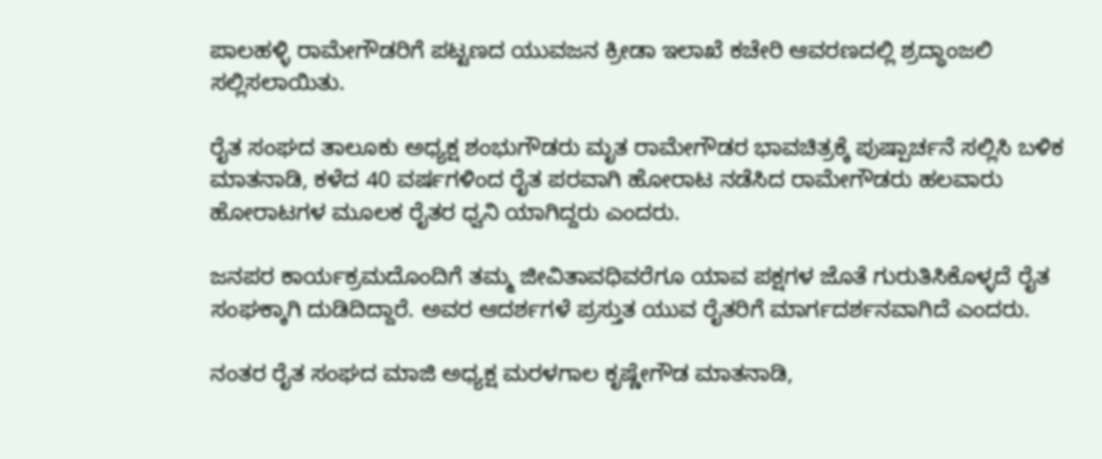ಪಾಲಹಳ್ಳಿ ರಾಮೇಗೌಡರಿಗೆ ಪಟ್ಟಣದ ಯುವಜನ ಕ್ರೀಡಾ ಇಲಾಖೆ ಕಚೇರಿ ಆವರಣದಲ್ಲಿ ಶ್ರದ್ಧಾಂಜಲಿ ಸಲ್ಲಿಸಲಾಯಿತು.

ರೈತ ಸಂಘದ ತಾಲೂಕು ಅಧ್ಯಕ್ಷ ಶಂಭುಗೌಡರು ಮೃತ ರಾಮೇಗೌಡರ ಭಾವಚಿತ್ರಕ್ಕೆ ಪುಷ್ಪಾರ್ಚನೆ ಸಲ್ಲಿಸಿ ಬಳಿಕ ಮಾತನಾಡಿ, ಕಳೆದ 40 ವರ್ಷಗಳಿಂದ ರೈತ ಪರವಾಗಿ ಹೋರಾಟ ನಡೆಸಿದ ರಾಮೇಗೌಡರು ಹಲವಾರು ಹೋರಾಟಗಳ ಮೂಲಕ ರೈತರ ಧ್ವನಿ ಯಾಗಿದ್ದರು ಎಂದರು.

ಜನಪರ ಕಾರ್ಯಕ್ರಮದೊಂದಿಗೆ ತಮ್ಮ ಜೀವಿತಾವಧಿವರೆಗೂ ಯಾವ ಪಕ್ಷಗಳ ಜೊತೆ ಗುರುತಿಸಿಕೊಳ್ಳದೆ ರೈತ ಸಂಘಕ್ಕಾಗಿ ದುಡಿದಿದ್ದಾರೆ. ಅವರ ಆದರ್ಶಗಳೆ ಪ್ರಸ್ತುತ ಯುವ ರೈತರಿಗೆ ಮಾರ್ಗದರ್ಶನವಾಗಿದೆ ಎಂದರು.

ನಂತರ ರೈತ ಸಂಘದ ಮಾಜಿ ಅಧ್ಯಕ್ಷ ಮರಳಗಾಲ ಕೃಷ್ಣೇಗೌಡ ಮಾತನಾಡಿ,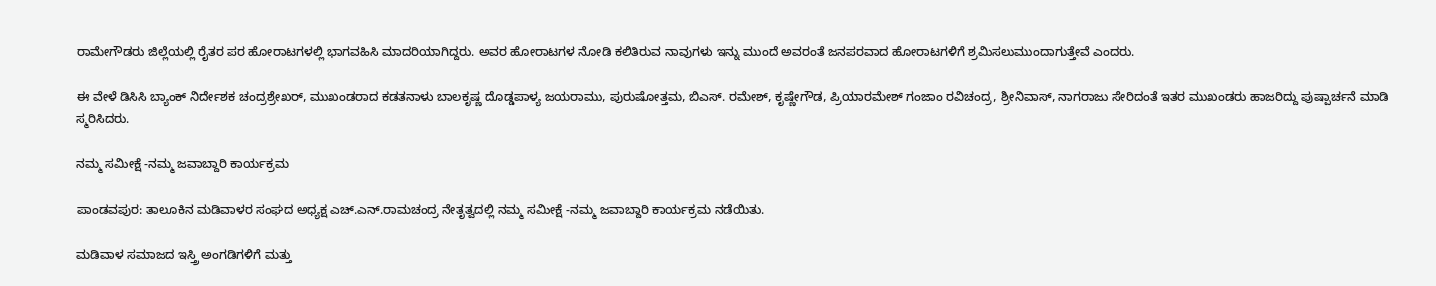ರಾಮೇಗೌಡರು ಜಿಲ್ಲೆಯಲ್ಲಿ ರೈತರ ಪರ ಹೋರಾಟಗಳಲ್ಲಿ ಭಾಗವಹಿಸಿ ಮಾದರಿಯಾಗಿದ್ದರು. ಅವರ ಹೋರಾಟಗಳ ನೋಡಿ ಕಲಿತಿರುವ ನಾವುಗಳು ಇನ್ನು ಮುಂದೆ ಅವರಂತೆ ಜನಪರವಾದ ಹೋರಾಟಗಳಿಗೆ ಶ್ರಮಿಸಲುಮುಂದಾಗುತ್ತೇವೆ ಎಂದರು.

ಈ ವೇಳೆ ಡಿಸಿಸಿ ಬ್ಯಾಂಕ್ ನಿರ್ದೇಶಕ ಚಂದ್ರಶ್ರೇಖರ್, ಮುಖಂಡರಾದ ಕಡತನಾಳು ಬಾಲಕೃಷ್ಣ ದೊಡ್ಡಪಾಳ್ಯ ಜಯರಾಮು, ಪುರುಷೋತ್ತಮ, ಬಿಎಸ್. ರಮೇಶ್, ಕೃಷ್ಣೇಗೌಡ, ಪ್ರಿಯಾರಮೇಶ್ ಗಂಜಾಂ ರವಿಚಂದ್ರ, ಶ್ರೀನಿವಾಸ್, ನಾಗರಾಜು ಸೇರಿದಂತೆ ಇತರ ಮುಖಂಡರು ಹಾಜರಿದ್ದು ಪುಷ್ಪಾರ್ಚನೆ ಮಾಡಿ ಸ್ಮರಿಸಿದರು.

ನಮ್ಮ ಸಮೀಕ್ಷೆ -ನಮ್ಮ ಜವಾಬ್ದಾರಿ ಕಾರ್ಯಕ್ರಮ

ಪಾಂಡವಪುರ: ತಾಲೂಕಿನ ಮಡಿವಾಳರ ಸಂಘದ ಅಧ್ಯಕ್ಷ ಎಚ್.ಎನ್.ರಾಮಚಂದ್ರ ನೇತೃತ್ವದಲ್ಲಿ ನಮ್ಮ ಸಮೀಕ್ಷೆ -ನಮ್ಮ ಜವಾಬ್ದಾರಿ ಕಾರ್ಯಕ್ರಮ ನಡೆಯಿತು.

ಮಡಿವಾಳ ಸಮಾಜದ ಇಸ್ತ್ರಿ ಅಂಗಡಿಗಳಿಗೆ ಮತ್ತು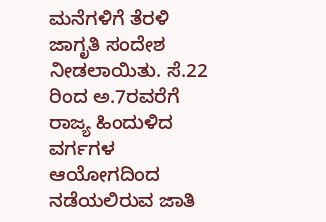ಮನೆಗಳಿಗೆ ತೆರಳಿ ಜಾಗೃತಿ ಸಂದೇಶ ನೀಡಲಾಯಿತು. ಸೆ.22 ರಿಂದ ಅ.7ರವರೆಗೆ ರಾಜ್ಯ ಹಿಂದುಳಿದ ವರ್ಗಗಳ ಆಯೋಗದಿಂದ ನಡೆಯಲಿರುವ ಜಾತಿ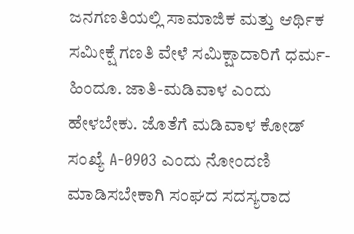ಜನಗಣತಿಯಲ್ಲಿ ಸಾಮಾಜಿಕ ಮತ್ತು ಆರ್ಥಿಕ ಸಮೀಕ್ಷೆ ಗಣತಿ ವೇಳೆ ಸಮಿಕ್ಷಾದಾರಿಗೆ ಧರ್ಮ-ಹಿಂದೂ. ಜಾತಿ-ಮಡಿವಾಳ ಎಂದು ಹೇಳಬೇಕು. ಜೊತೆಗೆ ಮಡಿವಾಳ ಕೋಡ್ ಸಂಖ್ಯೆ A-0903 ಎಂದು ನೋಂದಣಿ ಮಾಡಿಸಬೇಕಾಗಿ ಸಂಘದ ಸದಸ್ಯರಾದ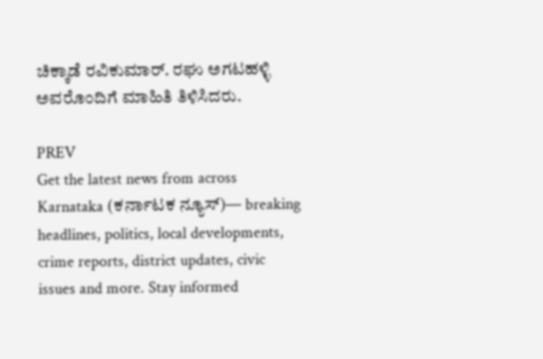ಚಿಕ್ಕಾಡೆ ರವಿಕುಮಾರ್. ರಘು ಅಗಟಹಳ್ಳಿ ಅವರೊಂದಿಗೆ ಮಾಹಿತಿ ತಿಳಿಸಿದರು.

PREV
Get the latest news from across Karnataka (ಕರ್ನಾಟಕ ನ್ಯೂಸ್)— breaking headlines, politics, local developments, crime reports, district updates, civic issues and more. Stay informed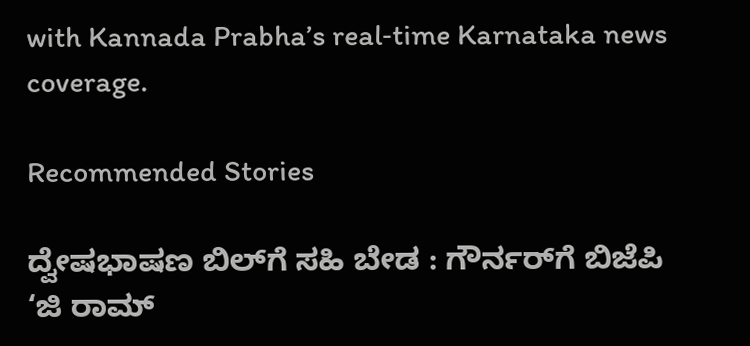with Kannada Prabha’s real‑time Karnataka news coverage.

Recommended Stories

ದ್ವೇಷಭಾಷಣ ಬಿಲ್‌ಗೆ ಸಹಿ ಬೇಡ : ಗೌರ್ನರ್‌ಗೆ ಬಿಜೆಪಿ
‘ಜಿ ರಾಮ್‌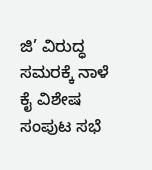ಜಿ’ ವಿರುದ್ಧ ಸಮರಕ್ಕೆ ನಾಳೆ ಕೈ ವಿಶೇಷ ಸಂಪುಟ ಸಭೆ